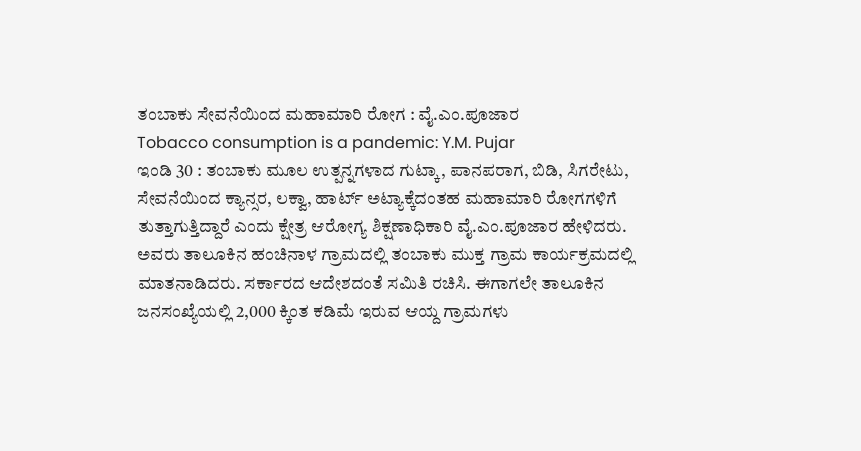ತಂಬಾಕು ಸೇವನೆಯಿಂದ ಮಹಾಮಾರಿ ರೋಗ : ವೈ.ಎಂ.ಪೂಜಾರ
Tobacco consumption is a pandemic: Y.M. Pujar
ಇಂಡಿ 30 : ತಂಬಾಕು ಮೂಲ ಉತ್ಪನ್ನಗಳಾದ ಗುಟ್ಕಾ, ಪಾನಪರಾಗ, ಬಿಡಿ, ಸಿಗರೇಟು, ಸೇವನೆಯಿಂದ ಕ್ಯಾನ್ಸರ, ಲಕ್ವಾ, ಹಾರ್ಟ್ ಅಟ್ಯಾಕ್ಕೆದಂತಹ ಮಹಾಮಾರಿ ರೋಗಗಳಿಗೆ ತುತ್ತಾಗುತ್ತಿದ್ದಾರೆ ಎಂದು ಕ್ಷೇತ್ರ ಆರೋಗ್ಯ ಶಿಕ್ಷಣಾಧಿಕಾರಿ ವೈ.ಎಂ.ಪೂಜಾರ ಹೇಳಿದರು.
ಅವರು ತಾಲೂಕಿನ ಹಂಚಿನಾಳ ಗ್ರಾಮದಲ್ಲಿ ತಂಬಾಕು ಮುಕ್ತ ಗ್ರಾಮ ಕಾರ್ಯಕ್ರಮದಲ್ಲಿ ಮಾತನಾಡಿದರು. ಸರ್ಕಾರದ ಆದೇಶದಂತೆ ಸಮಿತಿ ರಚಿಸಿ. ಈಗಾಗಲೇ ತಾಲೂಕಿನ ಜನಸಂಖ್ಯೆಯಲ್ಲಿ 2,000 ಕ್ಕಿಂತ ಕಡಿಮೆ ಇರುವ ಆಯ್ದ ಗ್ರಾಮಗಳು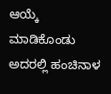ಆಯ್ಕೆ ಮಾಡಿಕೊಂಡು ಅದರಲ್ಲಿ ಹಂಚಿನಾಳ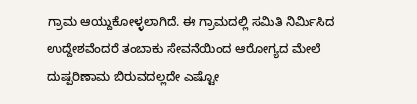ಗ್ರಾಮ ಆಯ್ದುಕೋಳ್ಳಲಾಗಿದೆ. ಈ ಗ್ರಾಮದಲ್ಲಿ ಸಮಿತಿ ನಿರ್ಮಿಸಿದ ಉದ್ದೇಶವೆಂದರೆ ತಂಬಾಕು ಸೇವನೆಯಿಂದ ಆರೋಗ್ಯದ ಮೇಲೆ ದುಷ್ಪರಿಣಾಮ ಬಿರುವದಲ್ಲದೇ ಎಷ್ಟೋ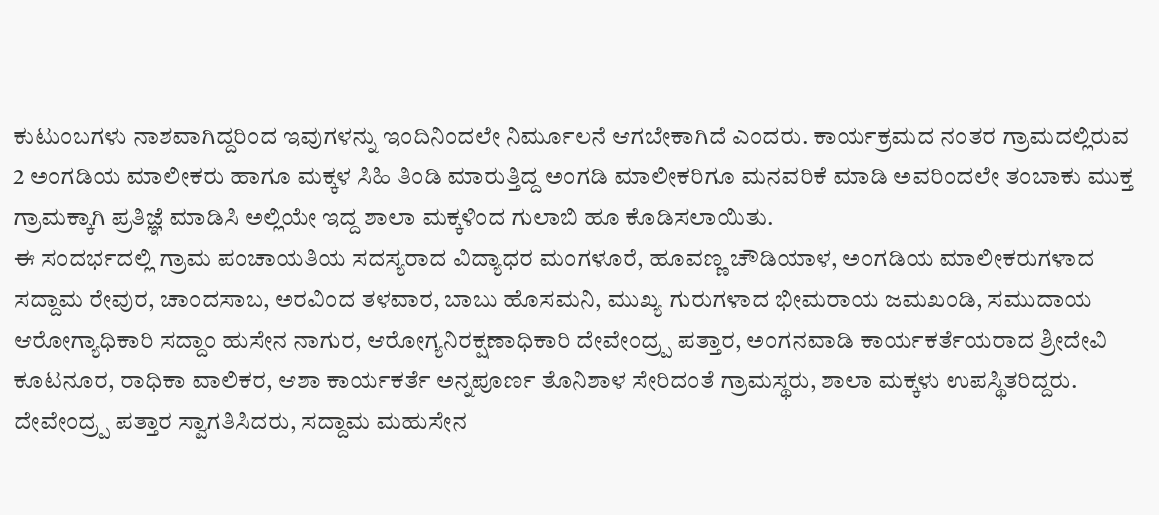ಕುಟುಂಬಗಳು ನಾಶವಾಗಿದ್ದರಿಂದ ಇವುಗಳನ್ನು ಇಂದಿನಿಂದಲೇ ನಿರ್ಮೂಲನೆ ಆಗಬೇಕಾಗಿದೆ ಎಂದರು. ಕಾರ್ಯಕ್ರಮದ ನಂತರ ಗ್ರಾಮದಲ್ಲಿರುವ 2 ಅಂಗಡಿಯ ಮಾಲೀಕರು ಹಾಗೂ ಮಕ್ಕಳ ಸಿಹಿ ತಿಂಡಿ ಮಾರುತ್ತಿದ್ದ ಅಂಗಡಿ ಮಾಲೀಕರಿಗೂ ಮನವರಿಕೆ ಮಾಡಿ ಅವರಿಂದಲೇ ತಂಬಾಕು ಮುಕ್ತ ಗ್ರಾಮಕ್ಕಾಗಿ ಪ್ರತಿಜ್ಞೆ ಮಾಡಿಸಿ ಅಲ್ಲಿಯೇ ಇದ್ದ ಶಾಲಾ ಮಕ್ಕಳಿಂದ ಗುಲಾಬಿ ಹೂ ಕೊಡಿಸಲಾಯಿತು.
ಈ ಸಂದರ್ಭದಲ್ಲಿ ಗ್ರಾಮ ಪಂಚಾಯತಿಯ ಸದಸ್ಯರಾದ ವಿದ್ಯಾಧರ ಮಂಗಳೂರೆ, ಹೂವಣ್ಣ ಚೌಡಿಯಾಳ, ಅಂಗಡಿಯ ಮಾಲೀಕರುಗಳಾದ ಸದ್ದಾಮ ರೇವುರ, ಚಾಂದಸಾಬ, ಅರವಿಂದ ತಳವಾರ, ಬಾಬು ಹೊಸಮನಿ, ಮುಖ್ಯ ಗುರುಗಳಾದ ಭೀಮರಾಯ ಜಮಖಂಡಿ, ಸಮುದಾಯ ಆರೋಗ್ಯಾಧಿಕಾರಿ ಸದ್ದಾಂ ಹುಸೇನ ನಾಗುರ, ಆರೋಗ್ಯನಿರಕ್ಷಣಾಧಿಕಾರಿ ದೇವೇಂದ್ರ್ಪ ಪತ್ತಾರ, ಅಂಗನವಾಡಿ ಕಾರ್ಯಕರ್ತೆಯರಾದ ಶ್ರೀದೇವಿ ಕೂಟನೂರ, ರಾಧಿಕಾ ವಾಲಿಕರ, ಆಶಾ ಕಾರ್ಯಕರ್ತೆ ಅನ್ನಪೂರ್ಣ ತೊನಿಶಾಳ ಸೇರಿದಂತೆ ಗ್ರಾಮಸ್ಥರು, ಶಾಲಾ ಮಕ್ಕಳು ಉಪಸ್ಥಿತರಿದ್ದರು. ದೇವೇಂದ್ರ್ಪ ಪತ್ತಾರ ಸ್ವಾಗತಿಸಿದರು, ಸದ್ದಾಮ ಮಹುಸೇನ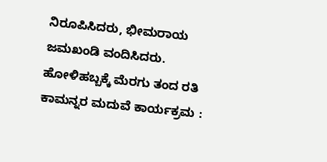ನಿರೂಪಿಸಿದರು, ಭೀಮರಾಯ ಜಮಖಂಡಿ ವಂದಿಸಿದರು.
ಹೋಳಿಹಬ್ಬಕ್ಕೆ ಮೆರಗು ತಂದ ರತಿ ಕಾಮನ್ನರ ಮದುವೆ ಕಾರ್ಯಕ್ರಮ :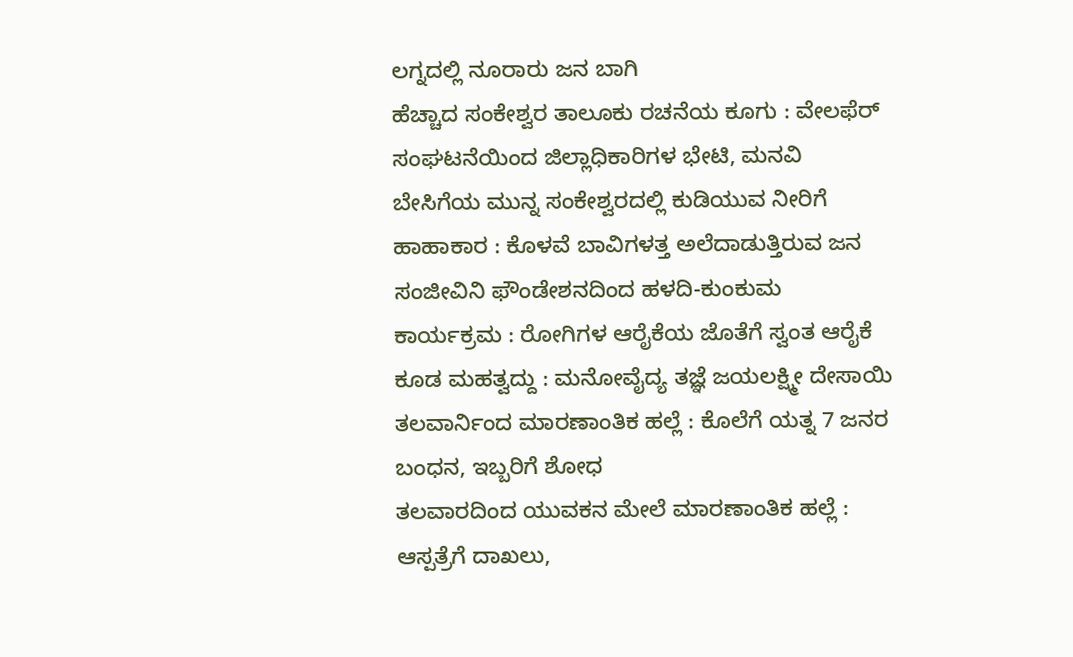ಲಗ್ನದಲ್ಲಿ ನೂರಾರು ಜನ ಬಾಗಿ
ಹೆಚ್ಚಾದ ಸಂಕೇಶ್ವರ ತಾಲೂಕು ರಚನೆಯ ಕೂಗು : ವೇಲಫೆರ್ ಸಂಘಟನೆಯಿಂದ ಜಿಲ್ಲಾಧಿಕಾರಿಗಳ ಭೇಟಿ, ಮನವಿ
ಬೇಸಿಗೆಯ ಮುನ್ನ ಸಂಕೇಶ್ವರದಲ್ಲಿ ಕುಡಿಯುವ ನೀರಿಗೆ ಹಾಹಾಕಾರ : ಕೊಳವೆ ಬಾವಿಗಳತ್ತ ಅಲೆದಾಡುತ್ತಿರುವ ಜನ
ಸಂಜೀವಿನಿ ಫೌಂಡೇಶನದಿಂದ ಹಳದಿ-ಕುಂಕುಮ ಕಾರ್ಯಕ್ರಮ : ರೋಗಿಗಳ ಆರೈಕೆಯ ಜೊತೆಗೆ ಸ್ವಂತ ಆರೈಕೆ ಕೂಡ ಮಹತ್ವದ್ದು : ಮನೋವೈದ್ಯ ತಜ್ಞೆ ಜಯಲಕ್ಷ್ಮೀ ದೇಸಾಯಿ
ತಲವಾರ್ನಿಂದ ಮಾರಣಾಂತಿಕ ಹಲ್ಲೆ : ಕೊಲೆಗೆ ಯತ್ನ 7 ಜನರ ಬಂಧನ, ಇಬ್ಬರಿಗೆ ಶೋಧ
ತಲವಾರದಿಂದ ಯುವಕನ ಮೇಲೆ ಮಾರಣಾಂತಿಕ ಹಲ್ಲೆ : ಆಸ್ಪತ್ರೆಗೆ ದಾಖಲು,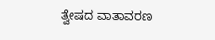ತ್ವೇಷದ ವಾತಾವರಣ